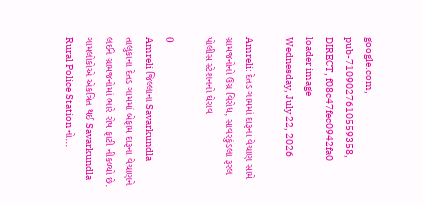google.com, pub-7109027610559358, DIRECT, f08c47fec0942fa0
loader image
Wednesday, July 22, 2026

Amreli: દેતડ ગામમાં દારૂના વેચાણ સામે ગ્રામજનોનો ઉગ્ર વિરોધ, સાવરકુંડલા રૂરલ પોલીસ સ્ટેશનનો ઘેરાવ

0
Amreli જિલ્લાના Savarkundla તાલુકાના દેતડ ગામમાં બેફામ દારૂના વેચાણને લઈને ગ્રામજનોમાં ભારે રોષ ફાટી નીકળ્યો છે. ગામલોકોએ એકત્રિત થઈ Savarkundla Rural Police Station નો...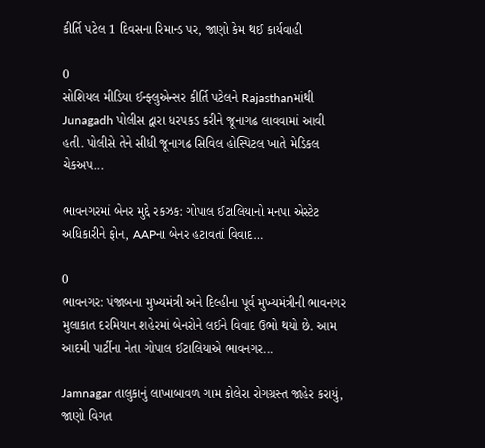કીર્તિ પટેલ 1 દિવસના રિમાન્ડ પર, જાણો કેમ થઈ કાર્યવાહી

0
સોશિયલ મીડિયા ઈન્ફ્લુએન્સર કીર્તિ પટેલને Rajasthanમાંથી Junagadh પોલીસ દ્વારા ધરપકડ કરીને જૂનાગઢ લાવવામાં આવી હતી. પોલીસે તેને સીધી જૂનાગઢ સિવિલ હોસ્પિટલ ખાતે મેડિકલ ચેકઅપ...

ભાવનગરમાં બેનર મુદ્દે રકઝક: ગોપાલ ઈટાલિયાનો મનપા એસ્ટેટ અધિકારીને ફોન, AAPના બેનર હટાવતાં વિવાદ…

0
ભાવનગર: પંજાબના મુખ્યમંત્રી અને દિલ્હીના પૂર્વ મુખ્યમંત્રીની ભાવનગર મુલાકાત દરમિયાન શહેરમાં બેનરોને લઈને વિવાદ ઉભો થયો છે. આમ આદમી પાર્ટીના નેતા ગોપાલ ઈટાલિયાએ ભાવનગર...

Jamnagar તાલુકાનું લાખાબાવળ ગામ કોલેરા રોગગ્રસ્ત જાહેર કરાયું, જાણો વિગત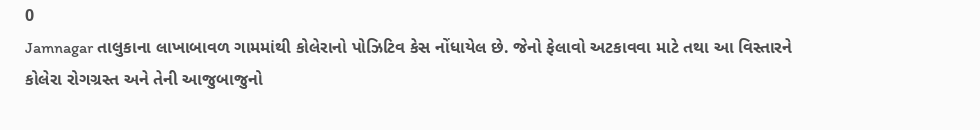0
Jamnagar તાલુકાના લાખાબાવળ ગામમાંથી કોલેરાનો પોઝિટિવ કેસ નોંધાયેલ છે. જેનો ફેલાવો અટકાવવા માટે તથા આ વિસ્તારને કોલેરા રોગગ્રસ્ત અને તેની આજુબાજુનો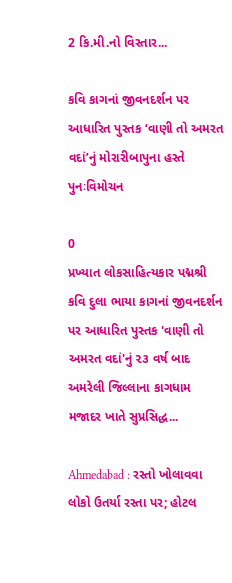2 કિ.મી.નો વિસ્તાર...

કવિ કાગનાં જીવનદર્શન પર આધારિત પુસ્તક ‘વાણી તો અમરત વદાં’નું મોરારીબાપુના હસ્તે પુનઃવિમોચન

0
પ્રખ્યાત લોકસાહિત્યકાર પદ્મશ્રી કવિ દુલા ભાયા કાગનાં જીવનદર્શન પર આધારિત પુસ્તક 'વાણી તો અમરત વદાં'નું ૨૩ વર્ષ બાદ અમરેલી જિલ્લાના કાગધામ મજાદર ખાતે સુપ્રસિદ્ધ...

Ahmedabad : રસ્તો ખોલાવવા લોકો ઉતર્યા રસ્તા પર; હોટલ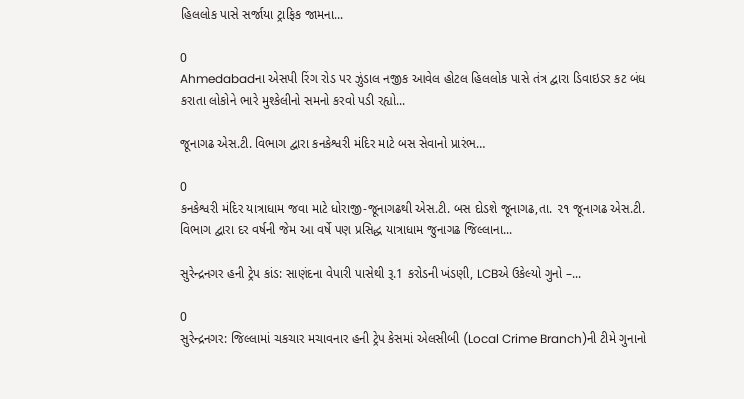હિલલોક પાસે સર્જાયા ટ્રાફિક જામના...

0
Ahmedabadના એસપી રિંગ રોડ પર ઝુંડાલ નજીક આવેલ હોટલ હિલલોક પાસે તંત્ર દ્વારા ડિવાઇડર કટ બંધ કરાતા લોકોને ભારે મુશ્કેલીનો સમનો કરવો પડી રહ્યો...

જૂનાગઢ એસ.ટી. વિભાગ દ્વારા કનકેશ્વરી મંદિર માટે બસ સેવાનો પ્રારંભ…

0
કનકેશ્વરી મંદિર યાત્રાધામ જવા માટે ધોરાજી-જૂનાગઢથી એસ.ટી. બસ દોડશે જૂનાગઢ,તા. ૨૧ જૂનાગઢ એસ.ટી. વિભાગ દ્વારા દર વર્ષની જેમ આ વર્ષે પણ પ્રસિદ્ધ યાત્રાધામ જુનાગઢ જિલ્લાના...

સુરેન્દ્રનગર હની ટ્રેપ કાંડ: સાણંદના વેપારી પાસેથી રૂ.1 કરોડની ખંડણી, LCBએ ઉકેલ્યો ગુનો –...

0
સુરેન્દ્રનગર: જિલ્લામાં ચકચાર મચાવનાર હની ટ્રેપ કેસમાં એલસીબી (Local Crime Branch)ની ટીમે ગુનાનો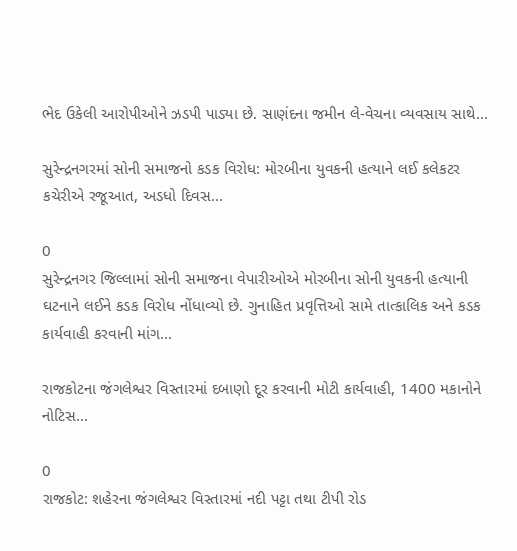ભેદ ઉકેલી આરોપીઓને ઝડપી પાડ્યા છે. સાણંદના જમીન લે-વેચના વ્યવસાય સાથે...

સુરેન્દ્રનગરમાં સોની સમાજનો કડક વિરોધ: મોરબીના યુવકની હત્યાને લઈ કલેકટર કચેરીએ રજૂઆત, અડધો દિવસ...

0
સુરેન્દ્રનગર જિલ્લામાં સોની સમાજના વેપારીઓએ મોરબીના સોની યુવકની હત્યાની ઘટનાને લઈને કડક વિરોધ નોંધાવ્યો છે. ગુનાહિત પ્રવૃત્તિઓ સામે તાત્કાલિક અને કડક કાર્યવાહી કરવાની માંગ...

રાજકોટના જંગલેશ્વર વિસ્તારમાં દબાણો દૂર કરવાની મોટી કાર્યવાહી, 1400 મકાનોને નોટિસ…

0
રાજકોટ: શહેરના જંગલેશ્વર વિસ્તારમાં નદી પટ્ટા તથા ટીપી રોડ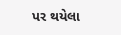પર થયેલા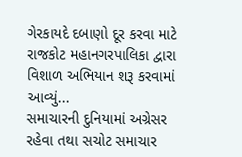ગેરકાયદે દબાણો દૂર કરવા માટે રાજકોટ મહાનગરપાલિકા દ્વારા વિશાળ અભિયાન શરૂ કરવામાં આવ્યું...
સમાચારની દુનિયામાં અગ્રેસર રહેવા તથા સચોટ સમાચાર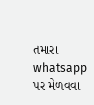તમારા whatsapp પર મેળવવા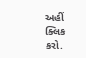અહીં ક્લિક કરો.